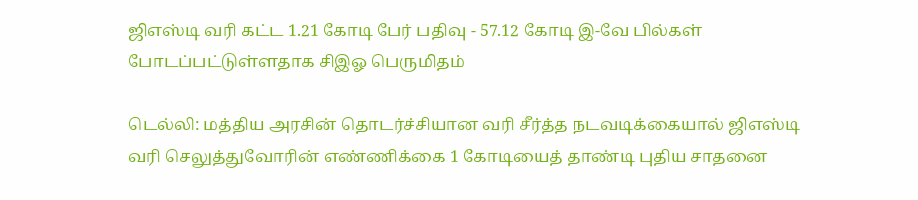ஜிஎஸ்டி வரி கட்ட 1.21 கோடி பேர் பதிவு - 57.12 கோடி இ-வே பில்கள் போடப்பட்டுள்ளதாக சிஇஓ பெருமிதம்

டெல்லி: மத்திய அரசின் தொடர்ச்சியான வரி சீர்த்த நடவடிக்கையால் ஜிஎஸ்டி வரி செலுத்துவோரின் எண்ணிக்கை 1 கோடியைத் தாண்டி புதிய சாதனை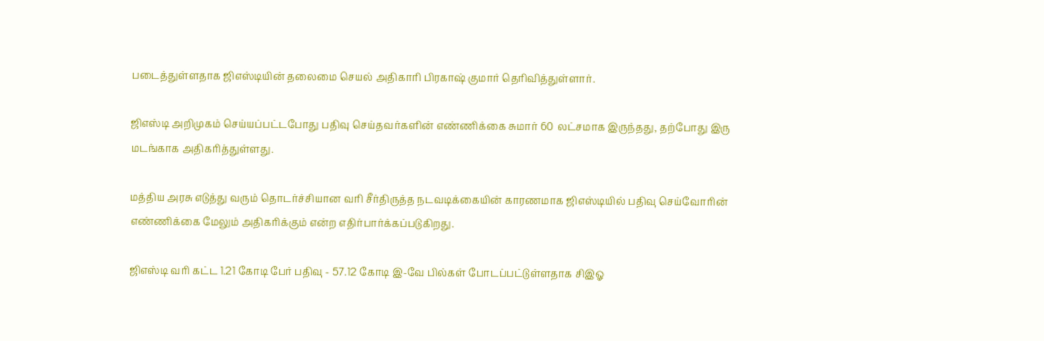படைத்துள்ளதாக ஜிஎஸ்டியின் தலைமை செயல் அதிகாரி பிரகாஷ் குமார் தெரிவித்துள்ளார்.

ஜிஎஸ்டி அறிமுகம் செய்யப்பட்டபோது பதிவு செய்தவர்களின் எண்ணிக்கை சுமார் 60 லட்சமாக இருந்தது, தற்போது இரு மடங்காக அதிகரித்துள்ளது.

மத்திய அரசு எடுத்து வரும் தொடர்ச்சியான வரி சீர்திருத்த நடவடிக்கையின் காரணமாக ஜிஎஸ்டியில் பதிவு செய்வோரின் எண்ணிக்கை மேலும் அதிகரிக்கும் என்ற எதிர்பார்க்கப்படுகிறது.

ஜிஎஸ்டி வரி கட்ட 1.21 கோடி பேர் பதிவு - 57.12 கோடி இ-வே பில்கள் போடப்பட்டுள்ளதாக சிஇஓ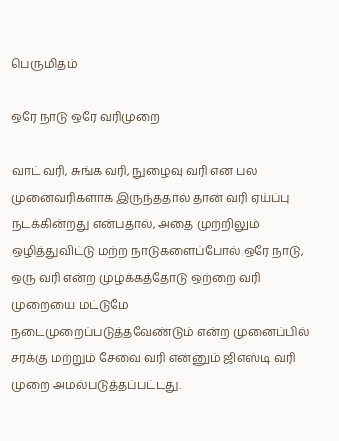பெருமிதம்

ஒரே நாடு ஒரே வரிமுறை

வாட் வரி, சுங்க வரி, நுழைவு வரி என பல முனைவரிகளாக இருந்ததால் தான் வரி ஏய்ப்பு நடக்கின்றது என்பதால், அதை முற்றிலும் ஒழித்துவிட்டு மற்ற நாடுகளைப்போல் ஒரே நாடு, ஒரு வரி என்ற முழக்கத்தோடு ஒற்றை வரி முறையை மட்டுமே நடைமுறைப்படுத்தவேண்டும் என்ற முனைப்பில் சரக்கு மற்றும் சேவை வரி என்னும் ஜிஎஸ்டி வரி முறை அமல்படுத்தப்பட்டது.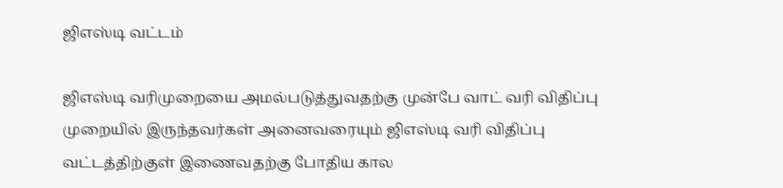ஜிஎஸ்டி வட்டம்

ஜிஎஸ்டி வரிமுறையை அமல்படுத்துவதற்கு முன்பே வாட் வரி விதிப்பு முறையில் இருந்தவர்கள் அனைவரையும் ஜிஎஸ்டி வரி விதிப்பு வட்டத்திற்குள் இணைவதற்கு போதிய கால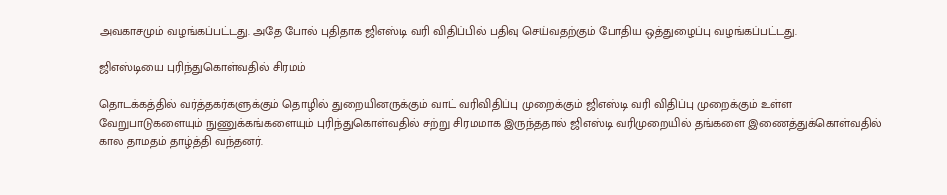அவகாசமும் வழங்கப்பட்டது. அதே போல் புதிதாக ஜிஎஸ்டி வரி விதிப்பில் பதிவு செய்வதற்கும் போதிய ஒத்துழைப்பு வழங்கப்பட்டது.

ஜிஎஸ்டியை புரிந்துகொள்வதில் சிரமம்

தொடக்கத்தில் வர்த்தகர்களுக்கும் தொழில் துறையினருக்கும் வாட் வரிவிதிப்பு முறைக்கும் ஜிஎஸ்டி வரி விதிப்பு முறைக்கும் உள்ள வேறுபாடுகளையும் நுணுக்கங்களையும் புரிந்துகொள்வதில் சற்று சிரமமாக இருந்ததால் ஜிஎஸ்டி வரிமுறையில் தங்களை இணைத்துக்கொள்வதில் கால தாமதம் தாழ்த்தி வந்தனர்.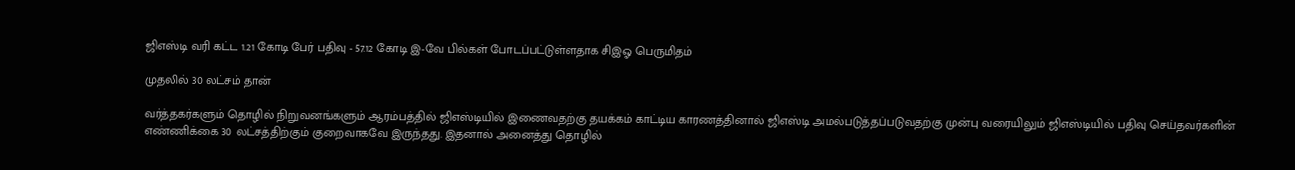ஜிஎஸ்டி வரி கட்ட 1.21 கோடி பேர் பதிவு - 57.12 கோடி இ-வே பில்கள் போடப்பட்டுள்ளதாக சிஇஓ பெருமிதம்

முதலில் 30 லட்சம் தான்

வர்த்தகர்களும் தொழில் நிறுவனங்களும் ஆரம்பத்தில் ஜிஎஸ்டியில் இணைவதற்கு தயக்கம் காட்டிய காரணத்தினால் ஜிஎஸ்டி அமல்படுத்தப்படுவதற்கு முன்பு வரையிலும் ஜிஎஸ்டியில் பதிவு செய்தவர்களின் எண்ணிக்கை 30 லட்சத்திற்கும் குறைவாகவே இருந்தது. இதனால் அனைத்து தொழில்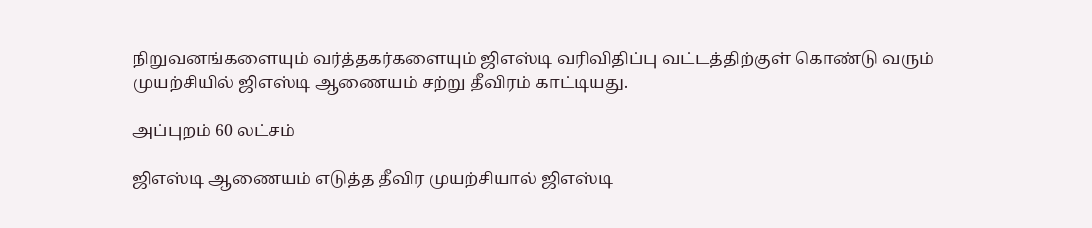நிறுவனங்களையும் வர்த்தகர்களையும் ஜிஎஸ்டி வரிவிதிப்பு வட்டத்திற்குள் கொண்டு வரும் முயற்சியில் ஜிஎஸ்டி ஆணையம் சற்று தீவிரம் காட்டியது.

அப்புறம் 60 லட்சம்

ஜிஎஸ்டி ஆணையம் எடுத்த தீவிர முயற்சியால் ஜிஎஸ்டி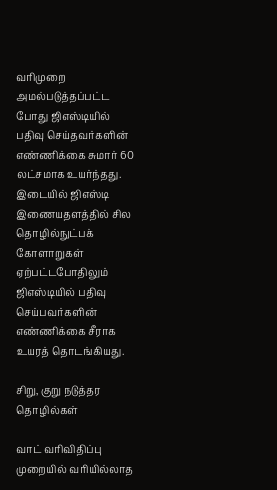வரிமுறை அமல்படுத்தப்பட்ட போது ஜிஎஸ்டியில் பதிவு செய்தவர்களின் எண்ணிக்கை சுமார் 60 லட்சமாக உயர்ந்தது. இடையில் ஜிஎஸ்டி இணையதளத்தில் சில தொழில்நுட்பக் கோளாறுகள் ஏற்பட்டபோதிலும் ஜிஎஸ்டியில் பதிவு செய்பவர்களின் எண்ணிக்கை சீராக உயரத் தொடங்கியது.

சிறு, குறு நடுத்தர தொழில்கள்

வாட் வரிவிதிப்பு முறையில் வரியில்லாத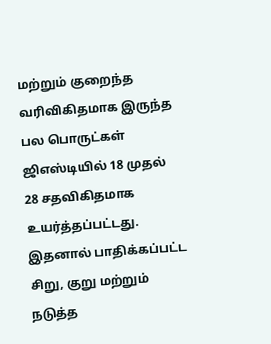மற்றும் குறைந்த வரிவிகிதமாக இருந்த பல பொருட்கள் ஜிஎஸ்டியில் 18 முதல் 28 சதவிகிதமாக உயர்த்தப்பட்டது. இதனால் பாதிக்கப்பட்ட சிறு, குறு மற்றும் நடுத்த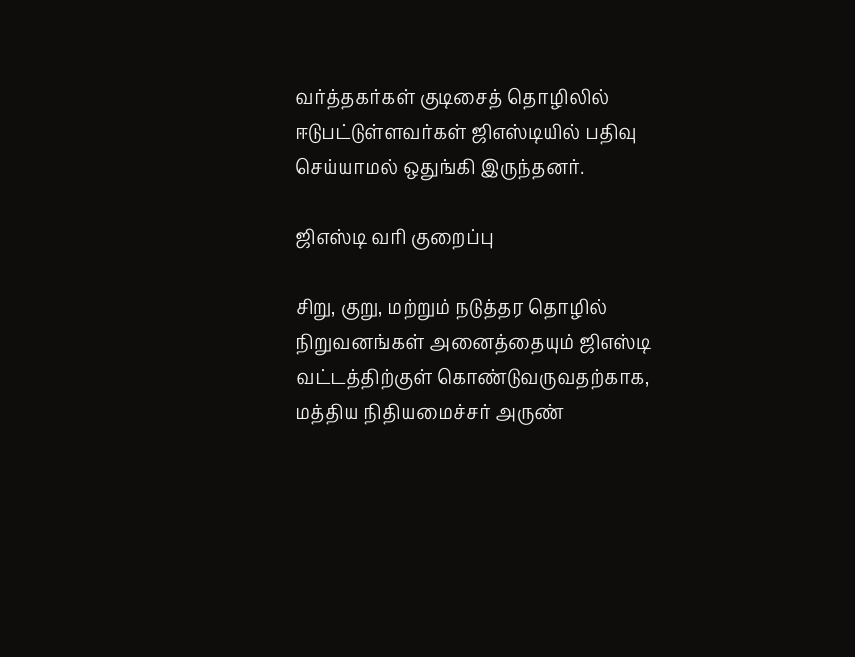வர்த்தகர்கள் குடிசைத் தொழிலில் ஈடுபட்டுள்ளவர்கள் ஜிஎஸ்டியில் பதிவு செய்யாமல் ஒதுங்கி இருந்தனர்.

ஜிஎஸ்டி வரி குறைப்பு

சிறு, குறு, மற்றும் நடுத்தர தொழில் நிறுவனங்கள் அனைத்தையும் ஜிஎஸ்டி வட்டத்திற்குள் கொண்டுவருவதற்காக, மத்திய நிதியமைச்சர் அருண்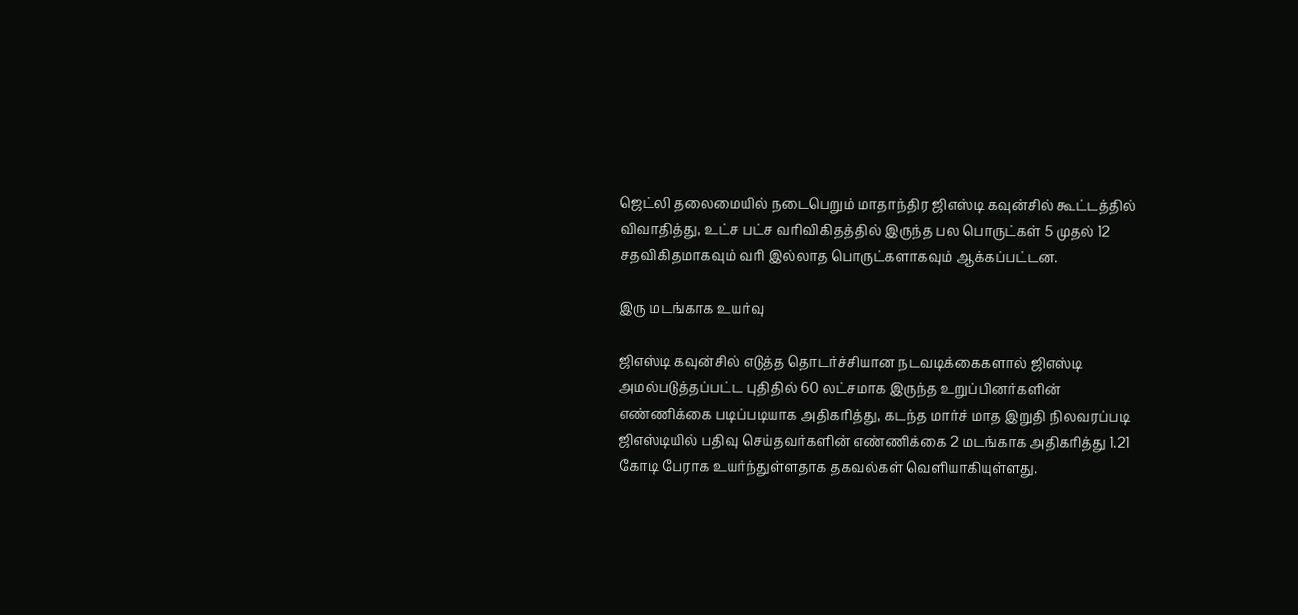ஜெட்லி தலைமையில் நடைபெறும் மாதாந்திர ஜிஎஸ்டி கவுன்சில் கூட்டத்தில் விவாதித்து, உட்ச பட்ச வரிவிகிதத்தில் இருந்த பல பொருட்கள் 5 முதல் 12 சதவிகிதமாகவும் வரி இல்லாத பொருட்களாகவும் ஆக்கப்பட்டன.

இரு மடங்காக உயர்வு

ஜிஎஸ்டி கவுன்சில் எடுத்த தொடர்ச்சியான நடவடிக்கைகளால் ஜிஎஸ்டி அமல்படுத்தப்பட்ட புதிதில் 60 லட்சமாக இருந்த உறுப்பினர்களின் எண்ணிக்கை படிப்படியாக அதிகரித்து, கடந்த மார்ச் மாத இறுதி நிலவரப்படி ஜிஎஸ்டியில் பதிவு செய்தவர்களின் எண்ணிக்கை 2 மடங்காக அதிகரித்து 1.21 கோடி பேராக உயர்ந்துள்ளதாக தகவல்கள் வெளியாகியுள்ளது.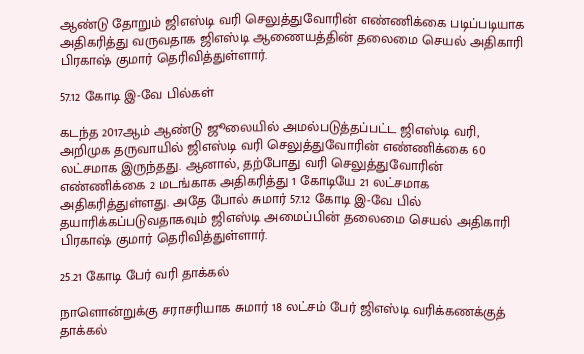ஆண்டு தோறும் ஜிஎஸ்டி வரி செலுத்துவோரின் எண்ணிக்கை படிப்படியாக அதிகரித்து வருவதாக ஜிஎஸ்டி ஆணையத்தின் தலைமை செயல் அதிகாரி பிரகாஷ் குமார் தெரிவித்துள்ளார்.

57.12 கோடி இ-வே பில்கள்

கடந்த 2017ஆம் ஆண்டு ஜூலையில் அமல்படுத்தப்பட்ட ஜிஎஸ்டி வரி, அறிமுக தருவாயில் ஜிஎஸ்டி வரி செலுத்துவோரின் எண்ணிக்கை 60 லட்சமாக இருந்தது. ஆனால், தற்போது வரி செலுத்துவோரின் எண்ணிக்கை 2 மடங்காக அதிகரித்து 1 கோடியே 21 லட்சமாக அதிகரித்துள்ளது. அதே போல் சுமார் 57.12 கோடி இ-வே பில் தயாரிக்கப்படுவதாகவும் ஜிஎஸ்டி அமைப்பின் தலைமை செயல் அதிகாரி பிரகாஷ் குமார் தெரிவித்துள்ளார்.

25.21 கோடி பேர் வரி தாக்கல்

நாளொன்றுக்கு சராசரியாக சுமார் 18 லட்சம் பேர் ஜிஎஸ்டி வரிக்கணக்குத் தாக்கல்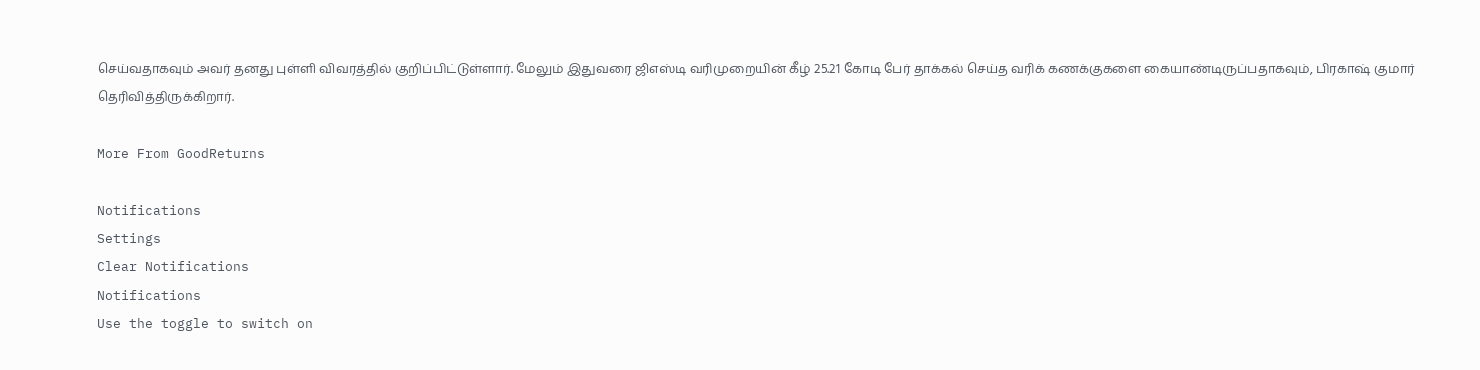செய்வதாகவும் அவர் தனது புள்ளி விவரத்தில் குறிப்பிட்டுள்ளார். மேலும் இதுவரை ஜிஎஸ்டி வரிமுறையின் கீழ் 25.21 கோடி பேர் தாக்கல் செய்த வரிக் கணக்குகளை கையாண்டிருப்பதாகவும், பிரகாஷ் குமார் தெரிவித்திருக்கிறார்.

More From GoodReturns

Notifications
Settings
Clear Notifications
Notifications
Use the toggle to switch on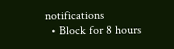notifications
  • Block for 8 hours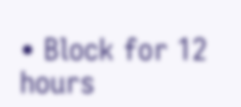• Block for 12 hours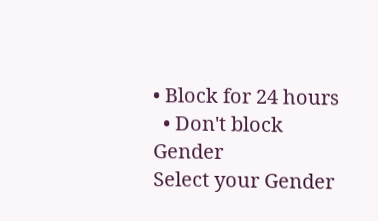• Block for 24 hours
  • Don't block
Gender
Select your Gender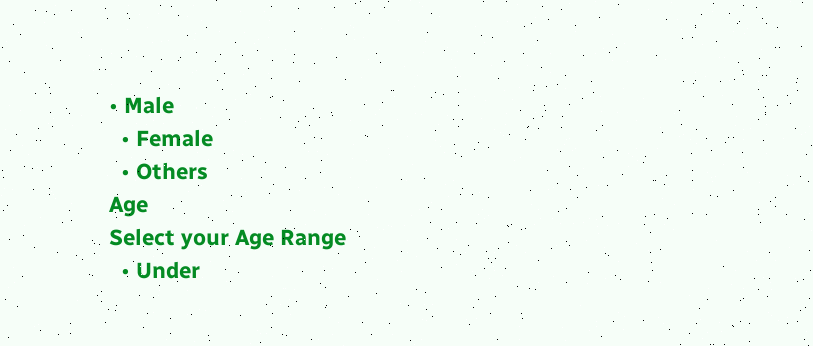• Male
  • Female
  • Others
Age
Select your Age Range
  • Under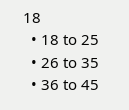18
  • 18 to 25
  • 26 to 35
  • 36 to 45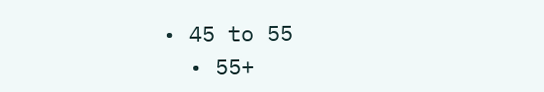• 45 to 55
  • 55+